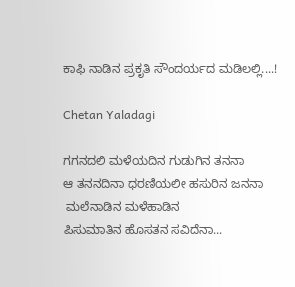ಕಾಫಿ ನಾಡಿನ ಪ್ರಕೃತಿ ಸೌಂದರ್ಯದ ಮಡಿಲಲ್ಲಿ....!

Chetan Yaladagi

ಗಗನದಲಿ ಮಳೆಯದಿನ ಗುಡುಗಿನ ತನನಾ
ಆ ತನನದಿನಾ ಧರಣಿಯಲೀ ಹಸುರಿನ ಜನನಾ
 ಮಲೆನಾಡಿನ ಮಳೆಹಾಡಿನ
ಪಿಸುಮಾತಿನ ಹೊಸತನ ಸವಿದೆನಾ...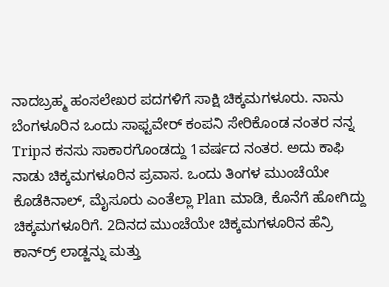ನಾದಬ್ರಹ್ಮ ಹಂಸಲೇಖರ ಪದಗಳಿಗೆ ಸಾಕ್ಷಿ ಚಿಕ್ಕಮಗಳೂರು. ನಾನು ಬೆಂಗಳೂರಿನ ಒಂದು ಸಾಫ್ಟವೇರ್ ಕಂಪನಿ ಸೇರಿಕೊಂಡ ನಂತರ ನನ್ನ Tripನ ಕನಸು ಸಾಕಾರಗೊಂಡದ್ದು 1ವರ್ಷದ ನಂತರ. ಅದು ಕಾಫಿ ನಾಡು ಚಿಕ್ಕಮಗಳೂರಿನ ಪ್ರವಾಸ. ಒಂದು ತಿಂಗಳ ಮುಂಚೆಯೇ ಕೊಡೆಕಿನಾಲ್, ಮೈಸೂರು ಎಂತೆಲ್ಲಾ Plan ಮಾಡಿ, ಕೊನೆಗೆ ಹೋಗಿದ್ದು ಚಿಕ್ಕಮಗಳೂರಿಗೆ. 2ದಿನದ ಮುಂಚೆಯೇ ಚಿಕ್ಕಮಗಳೂರಿನ ಹೆನ್ರಿ ಕಾರ್ನ್‍ರ್ ಲಾಡ್ಜನ್ನು ಮತ್ತು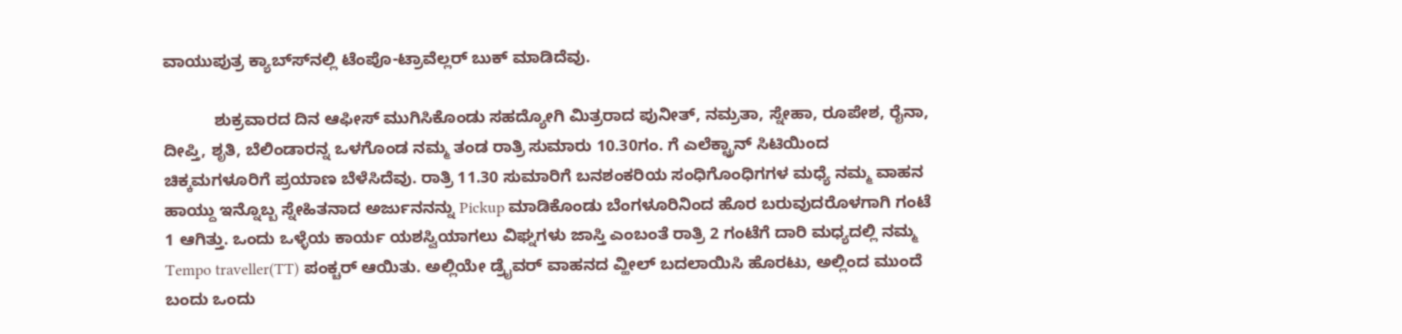ವಾಯುಪುತ್ರ ಕ್ಯಾಬ್ಸ್‍ನಲ್ಲಿ ಟೆಂಪೊ-ಟ್ರಾವೆಲ್ಲರ್ ಬುಕ್ ಮಾಡಿದೆವು.

           ಶುಕ್ರವಾರದ ದಿನ ಆಫೀಸ್ ಮುಗಿಸಿಕೊಂಡು ಸಹದ್ಯೋಗಿ ಮಿತ್ರರಾದ ಪುನೀತ್, ನಮ್ರತಾ, ಸ್ನೇಹಾ, ರೂಪೇಶ, ರೈನಾ, ದೀಪ್ತಿ, ಶೃತಿ, ಬೆಲಿಂಡಾರನ್ನ ಒಳಗೊಂಡ ನಮ್ಮ ತಂಡ ರಾತ್ರಿ ಸುಮಾರು 10.30ಗಂ. ಗೆ ಎಲೆಕ್ಟ್ರಾನ್ ಸಿಟಿಯಿಂದ ಚಿಕ್ಕಮಗಳೂರಿಗೆ ಪ್ರಯಾಣ ಬೆಳೆಸಿದೆವು. ರಾತ್ರಿ 11.30 ಸುಮಾರಿಗೆ ಬನಶಂಕರಿಯ ಸಂಧಿಗೊಂಧಿಗಗಳ ಮಧ್ಯೆ ನಮ್ಮ ವಾಹನ ಹಾಯ್ದು ಇನ್ನೊಬ್ಬ ಸ್ನೇಹಿತನಾದ ಅರ್ಜುನನನ್ನು Pickup ಮಾಡಿಕೊಂಡು ಬೆಂಗಳೂರಿನಿಂದ ಹೊರ ಬರುವುದರೊಳಗಾಗಿ ಗಂಟೆ 1 ಆಗಿತ್ತು. ಒಂದು ಒಳ್ಳೆಯ ಕಾರ್ಯ ಯಶಸ್ವಿಯಾಗಲು ವಿಘ್ನಗಳು ಜಾಸ್ತಿ ಎಂಬಂತೆ ರಾತ್ರಿ 2 ಗಂಟೆಗೆ ದಾರಿ ಮಧ್ಯದಲ್ಲಿ ನಮ್ಮ Tempo traveller(TT) ಪಂಕ್ಚರ್ ಆಯಿತು. ಅಲ್ಲಿಯೇ ಡ್ರೈವರ್ ವಾಹನದ ವ್ಹೀಲ್ ಬದಲಾಯಿಸಿ ಹೊರಟು, ಅಲ್ಲಿಂದ ಮುಂದೆ ಬಂದು ಒಂದು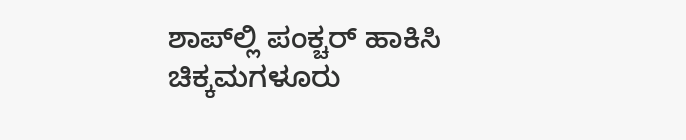ಶಾಪ್‍ಲ್ಲಿ ಪಂಕ್ಚರ್ ಹಾಕಿಸಿ ಚಿಕ್ಕಮಗಳೂರು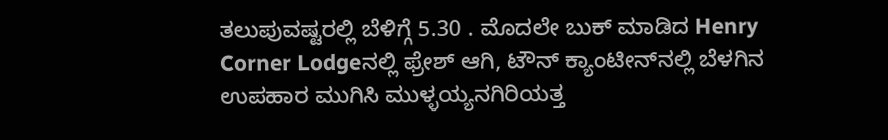ತಲುಪುವಷ್ಟರಲ್ಲಿ ಬೆಳಿಗ್ಗೆ 5.30 . ಮೊದಲೇ ಬುಕ್ ಮಾಡಿದ Henry Corner Lodgeನಲ್ಲಿ ಫ್ರೇಶ್ ಆಗಿ, ಟೌನ್ ಕ್ಯಾಂಟೀನ್‍ನಲ್ಲಿ ಬೆಳಗಿನ ಉಪಹಾರ ಮುಗಿಸಿ ಮುಳ್ಳಯ್ಯನಗಿರಿಯತ್ತ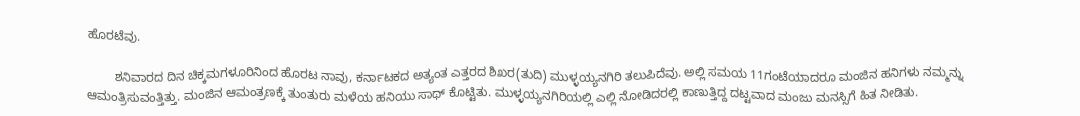ಹೊರಟೆವು.

        ಶನಿವಾರದ ದಿನ ಚಿಕ್ಕಮಗಳೂರಿನಿಂದ ಹೊರಟ ನಾವು, ಕರ್ನಾಟಕದ ಅತ್ಯಂತ ಎತ್ತರದ ಶಿಖರ(ತುದಿ) ಮುಳ್ಳಯ್ಯನಗಿರಿ ತಲುಪಿದೆವು. ಅಲ್ಲಿ ಸಮಯ 11ಗಂಟೆಯಾದರೂ ಮಂಜಿನ ಹನಿಗಳು ನಮ್ಮನ್ನು ಆಮಂತ್ರಿಸುವಂತ್ತಿತ್ತು. ಮಂಜಿನ ಆಮಂತ್ರಣಕ್ಕೆ ತುಂತುರು ಮಳೆಯ ಹನಿಯು ಸಾಥ್ ಕೊಟ್ಟಿತು. ಮುಳ್ಳಯ್ಯನಗಿರಿಯಲ್ಲಿ ಎಲ್ಲಿ ನೋಡಿದರಲ್ಲಿ ಕಾಣುತ್ತಿದ್ದ ದಟ್ಟವಾದ ಮಂಜು ಮನಸ್ಸಿಗೆ ಹಿತ ನೀಡಿತು.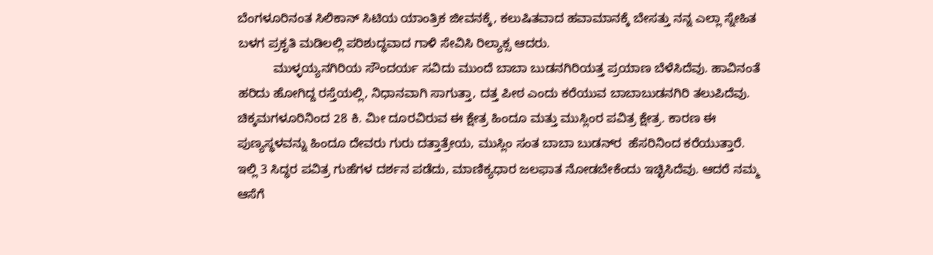ಬೆಂಗಳೂರಿನಂತ ಸಿಲಿಕಾನ್ ಸಿಟಿಯ ಯಾಂತ್ರಿಕ ಜೀವನಕ್ಕೆ, ಕಲುಷಿತವಾದ ಹವಾಮಾನಕ್ಕೆ ಬೇಸತ್ತು ನನ್ನ ಎಲ್ಲಾ ಸ್ನೇಹಿತ ಬಳಗ ಪ್ರಕೃತಿ ಮಡಿಲಲ್ಲಿ ಪರಿಶುದ್ಧವಾದ ಗಾಳಿ ಸೇವಿಸಿ ರಿಲ್ಯಾಕ್ಸ ಆದರು.
          ಮುಳ್ಳಯ್ಯನಗಿರಿಯ ಸೌಂದರ್ಯ ಸವಿದು ಮುಂದೆ ಬಾಬಾ ಬುಡನಗಿರಿಯತ್ತ ಪ್ರಯಾಣ ಬೆಳೆಸಿದೆವು. ಹಾವಿನಂತೆ ಹರಿದು ಹೋಗಿದ್ದ ರಸ್ತೆಯಲ್ಲಿ, ನಿಧಾನವಾಗಿ ಸಾಗುತ್ತಾ, ದತ್ತ ಪೀಠ ಎಂದು ಕರೆಯುವ ಬಾಬಾಬುಡನಗಿರಿ ತಲುಪಿದೆವು. ಚಿಕ್ಕಮಗಳೂರಿನಿಂದ 28 ಕಿ. ಮೀ ದೂರವಿರುವ ಈ ಕ್ಷೇತ್ರ ಹಿಂದೂ ಮತ್ತು ಮುಸ್ಲಿಂರ ಪವಿತ್ರ ಕ್ಷೇತ್ರ. ಕಾರಣ ಈ ಪುಣ್ಯಸ್ಥಳವನ್ನು ಹಿಂದೂ ದೇವರು ಗುರು ದತ್ತಾತ್ರೇಯ, ಮುಸ್ಲಿಂ ಸಂತ ಬಾಬಾ ಬುಡನ್‍ರ  ಹೆಸರಿನಿಂದ ಕರೆಯುತ್ತಾರೆ. ಇಲ್ಲಿ 3 ಸಿದ್ಧರ ಪವಿತ್ರ ಗುಹೆಗಳ ದರ್ಶನ ಪಡೆದು, ಮಾಣಿಕ್ಯಧಾರ ಜಲಫಾತ ನೋಡಬೇಕೆಂದು ಇಚ್ಛಿಸಿದೆವು. ಆದರೆ ನಮ್ಮ ಆಸೆಗೆ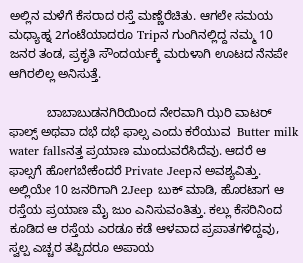ಅಲ್ಲಿನ ಮಳೆಗೆ ಕೆಸರಾದ ರಸ್ತೆ ಮಣ್ಣೆರೆಚಿತು. ಆಗಲೇ ಸಮಯ ಮಧ್ಯಾಹ್ನ 2ಗಂಟೆಯಾದರೂ Tripನ ಗುಂಗಿನಲ್ಲಿದ್ದ ನಮ್ಮ 10 ಜನರ ತಂಡ, ಪ್ರಕೃತಿ ಸೌಂದರ್ಯಕ್ಕೆ ಮರುಳಾಗಿ ಊಟದ ನೆನಪೇ ಆಗಿರಲಿಲ್ಲ ಅನಿಸುತ್ತೆ.

           ಬಾಬಾಬುಡನಗಿರಿಯಿಂದ ನೇರವಾಗಿ ಝರಿ ವಾಟರ್ ಫಾಲ್ಸ್ ಅಥವಾ ದಭೆ ದಭೆ ಫಾಲ್ಸ ಎಂದು ಕರೆಯುವ  Butter milk water fallsನತ್ತ ಪ್ರಯಾಣ ಮುಂದುವರೆಸಿದೆವು. ಆದರೆ ಆ ಫಾಲ್ಸಗೆ ಹೋಗಬೇಕೆಂದರೆ Private Jeepನ ಅವಶ್ಯವಿತ್ತು. ಅಲ್ಲಿಯೇ 10 ಜನರಿಗಾಗಿ 2Jeep ಬುಕ್ ಮಾಡಿ, ಹೊರಟಾಗ ಆ ರಸ್ತೆಯ ಪ್ರಯಾಣ ಮೈ ಜುಂ ಎನಿಸುವಂತಿತ್ತು. ಕಲ್ಲು ಕೆಸರಿನಿಂದ ಕೂಡಿದ ಆ ರಸ್ತೆಯ ಎರಡೂ ಕಡೆ ಆಳವಾದ ಪ್ರಪಾತಗಳಿದ್ದವು,  ಸ್ವಲ್ಪ ಎಚ್ಚರ ತಪ್ಪಿದರೂ ಅಪಾಯ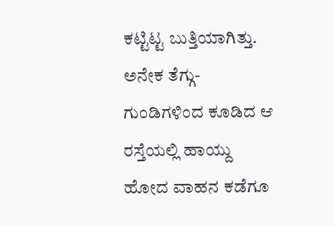ಕಟ್ಟಿಟ್ಟ ಬುತ್ತಿಯಾಗಿತ್ತು. ಅನೇಕ ತೆಗ್ಗು-ಗುಂಡಿಗಳಿಂದ ಕೂಡಿದ ಆ ರಸ್ತೆಯಲ್ಲಿ ಹಾಯ್ದು ಹೋದ ವಾಹನ ಕಡೆಗೂ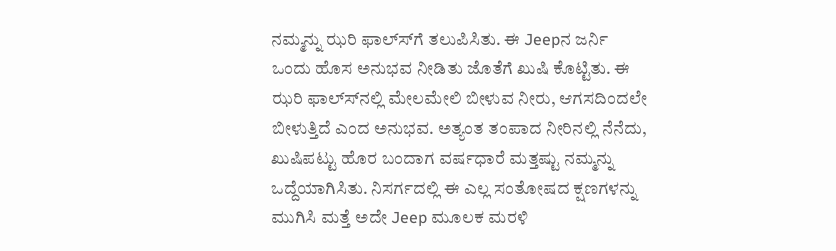ನಮ್ಮನ್ನು ಝರಿ ಫಾಲ್ಸ್‍ಗೆ ತಲುಪಿಸಿತು. ಈ Jeepನ ಜರ್ನಿ ಒಂದು ಹೊಸ ಅನುಭವ ನೀಡಿತು ಜೊತೆಗೆ ಖುಷಿ ಕೊಟ್ಟಿತು. ಈ ಝರಿ ಫಾಲ್ಸ್‍ನಲ್ಲಿ ಮೇಲಮೇಲಿ ಬೀಳುವ ನೀರು, ಆಗಸದಿಂದಲೇ ಬೀಳುತ್ತಿದೆ ಎಂದ ಅನುಭವ. ಅತ್ಯಂತ ತಂಪಾದ ನೀರಿನಲ್ಲಿ ನೆನೆದು, ಖುಷಿಪಟ್ಟು ಹೊರ ಬಂದಾಗ ವರ್ಷಧಾರೆ ಮತ್ತಷ್ಟು ನಮ್ಮನ್ನು ಒದ್ದೆಯಾಗಿಸಿತು. ನಿಸರ್ಗದಲ್ಲಿ ಈ ಎಲ್ಲ ಸಂತೋಷದ ಕ್ಷಣಗಳನ್ನು ಮುಗಿಸಿ ಮತ್ತೆ ಅದೇ Jeep ಮೂಲಕ ಮರಳಿ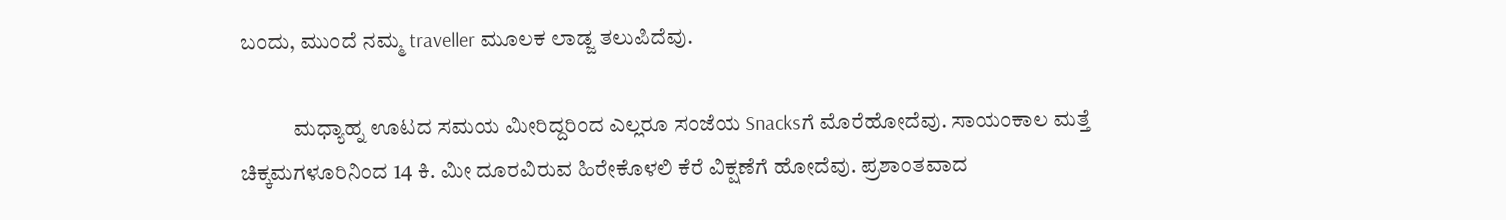ಬಂದು, ಮುಂದೆ ನಮ್ಮ traveller ಮೂಲಕ ಲಾಡ್ಜ ತಲುಪಿದೆವು.

            ಮಧ್ಯಾಹ್ನ ಊಟದ ಸಮಯ ಮೀರಿದ್ದರಿಂದ ಎಲ್ಲರೂ ಸಂಜೆಯ Snacksಗೆ ಮೊರೆಹೋದೆವು. ಸಾಯಂಕಾಲ ಮತ್ತೆ ಚಿಕ್ಕಮಗಳೂರಿನಿಂದ 14 ಕಿ. ಮೀ ದೂರವಿರುವ ಹಿರೇಕೊಳಲಿ ಕೆರೆ ವಿಕ್ಷಣೆಗೆ ಹೋದೆವು. ಪ್ರಶಾಂತವಾದ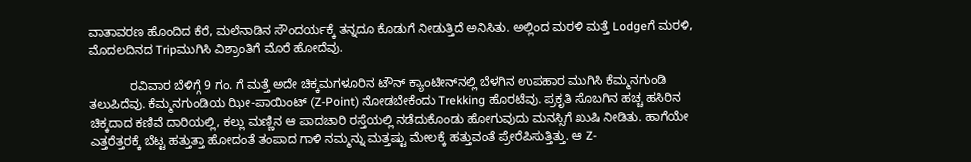ವಾತಾವರಣ ಹೊಂದಿದ ಕೆರೆ, ಮಲೆನಾಡಿನ ಸೌಂದರ್ಯಕ್ಕೆ ತನ್ನದೂ ಕೊಡುಗೆ ನೀಡುತ್ತಿದೆ ಅನಿಸಿತು. ಅಲ್ಲಿಂದ ಮರಳಿ ಮತ್ತೆ Lodgeಗೆ ಮರಳಿ, ಮೊದಲದಿನದ Tripಮುಗಿಸಿ ವಿಶ್ರಾಂತಿಗೆ ಮೊರೆ ಹೋದೆವು.

            ರವಿವಾರ ಬೆಳಿಗ್ಗೆ 9 ಗಂ. ಗೆ ಮತ್ತೆ ಅದೇ ಚಿಕ್ಕಮಗಳೂರಿನ ಟೌನ್ ಕ್ಯಾಂಟೀನ್‍ನಲ್ಲಿ ಬೆಳಗಿನ ಉಪಹಾರ ಮುಗಿಸಿ ಕೆಮ್ಮನಗುಂಡಿ ತಲುಪಿದೆವು. ಕೆಮ್ಮನಗುಂಡಿಯ ಝೀ-ಪಾಯಿಂಟ್ (Z-Point) ನೋಡಬೇಕೆಂದು Trekking ಹೊರಟೆವು. ಪ್ರಕೃತಿ ಸೊಬಗಿನ ಹಚ್ಚ ಹಸಿರಿನ ಚಿಕ್ಕದಾದ ಕಣಿವೆ ದಾರಿಯಲ್ಲಿ, ಕಲ್ಲು ಮಣ್ಣಿನ ಆ ಪಾದಚಾರಿ ರಸ್ತೆಯಲ್ಲಿ ನಡೆದುಕೊಂಡು ಹೋಗುವುದು ಮನಸ್ಸಿಗೆ ಖುಷಿ ನೀಡಿತು. ಹಾಗೆಯೇ ಎತ್ತರೆತ್ತರಕ್ಕೆ ಬೆಟ್ಟ ಹತ್ತುತ್ತಾ ಹೋದಂತೆ ತಂಪಾದ ಗಾಳಿ ನಮ್ಮನ್ನು ಮತ್ತಷ್ಟು ಮೇಲಕ್ಕೆ ಹತ್ತುವಂತೆ ಪ್ರೇರೆಪಿಸುತ್ತಿತ್ತು. ಆ Z-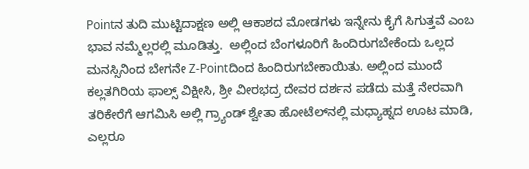Pointನ ತುದಿ ಮುಟ್ಟಿದಾಕ್ಷಣ ಅಲ್ಲಿ ಆಕಾಶದ ಮೋಡಗಳು ಇನ್ನೇನು ಕೈಗೆ ಸಿಗುತ್ತವೆ ಎಂಬ ಭಾವ ನಮ್ಮೆಲ್ಲರಲ್ಲಿ ಮೂಡಿತ್ತು.  ಅಲ್ಲಿಂದ ಬೆಂಗಳೂರಿಗೆ ಹಿಂದಿರುಗಬೇಕೆಂದು ಒಲ್ಲದ ಮನಸ್ಸಿನಿಂದ ಬೇಗನೇ Z-Pointದಿಂದ ಹಿಂದಿರುಗಬೇಕಾಯಿತು. ಅಲ್ಲಿಂದ ಮುಂದೆ ಕಲ್ಲತಗಿರಿಯ ಫಾಲ್ಸ್ ವಿಕ್ಷೀಸಿ, ಶ್ರೀ ವೀರಭದ್ರ ದೇವರ ದರ್ಶನ ಪಡೆದು ಮತ್ತೆ ನೇರವಾಗಿ ತರಿಕೇರೆಗೆ ಆಗಮಿಸಿ ಅಲ್ಲಿ ಗ್ರ್ಯಾಂಡ್ ಶ್ವೇತಾ ಹೋಟೆಲ್‍ನಲ್ಲಿ ಮಧ್ಯಾಹ್ನದ ಊಟ ಮಾಡಿ, ಎಲ್ಲರೂ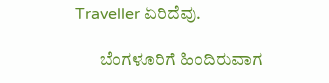Traveller ಏರಿದೆವು.

       ಬೆಂಗಳೂರಿಗೆ ಹಿಂದಿರುವಾಗ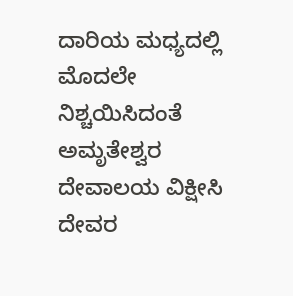ದಾರಿಯ ಮಧ್ಯದಲ್ಲಿ ಮೊದಲೇ ನಿಶ್ಚಯಿಸಿದಂತೆ ಅಮೃತೇಶ್ವರ ದೇವಾಲಯ ವಿಕ್ಷೀಸಿ ದೇವರ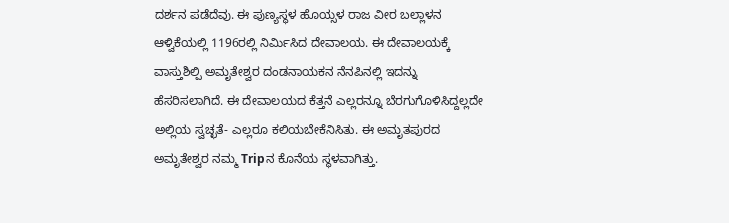ದರ್ಶನ ಪಡೆದೆವು. ಈ ಪುಣ್ಯಸ್ಥಳ ಹೊಯ್ಸಳ ರಾಜ ವೀರ ಬಲ್ಲಾಳನ ಆಳ್ವಿಕೆಯಲ್ಲಿ 1196ರಲ್ಲಿ ನಿರ್ಮಿಸಿದ ದೇವಾಲಯ. ಈ ದೇವಾಲಯಕ್ಕೆ ವಾಸ್ತುಶಿಲ್ಪಿ ಅಮೃತೇಶ್ವರ ದಂಡನಾಯಕನ ನೆನಪಿನಲ್ಲಿ ಇದನ್ನು ಹೆಸರಿಸಲಾಗಿದೆ. ಈ ದೇವಾಲಯದ ಕೆತ್ತನೆ ಎಲ್ಲರನ್ನೂ ಬೆರಗುಗೊಳಿಸಿದ್ದಲ್ಲದೇ ಅಲ್ಲಿಯ ಸ್ವಚ್ಛತೆ- ಎಲ್ಲರೂ ಕಲಿಯಬೇಕೆನಿಸಿತು. ಈ ಅಮೃತಪುರದ ಅಮೃತೇಶ್ವರ ನಮ್ಮ Tripನ ಕೊನೆಯ ಸ್ಥಳವಾಗಿತ್ತು.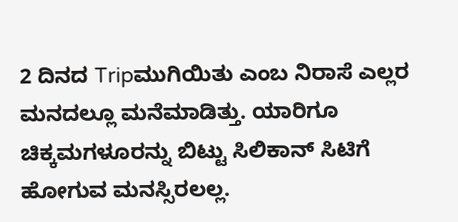2 ದಿನದ Tripಮುಗಿಯಿತು ಎಂಬ ನಿರಾಸೆ ಎಲ್ಲರ ಮನದಲ್ಲೂ ಮನೆಮಾಡಿತ್ತು. ಯಾರಿಗೂ ಚಿಕ್ಕಮಗಳೂರನ್ನು ಬಿಟ್ಟು ಸಿಲಿಕಾನ್ ಸಿಟಿಗೆ ಹೋಗುವ ಮನಸ್ಸಿರಲಲ್ಲ.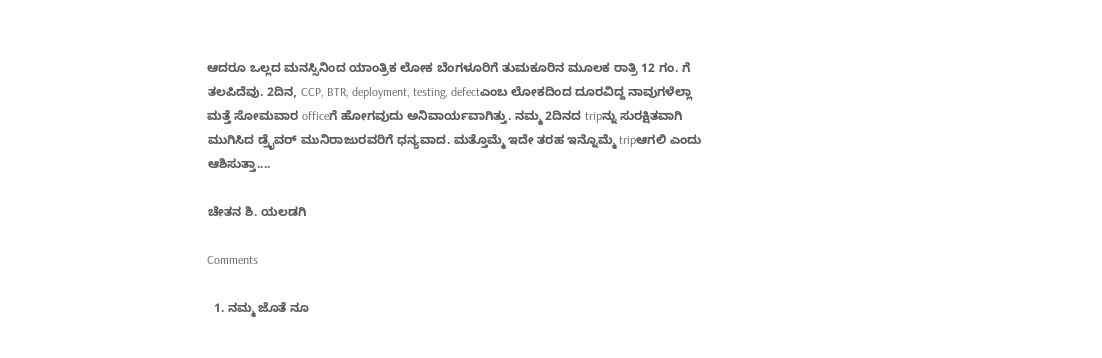ಆದರೂ ಒಲ್ಲದ ಮನಸ್ಸಿನಿಂದ ಯಾಂತ್ರಿಕ ಲೋಕ ಬೆಂಗಳೂರಿಗೆ ತುಮಕೂರಿನ ಮೂಲಕ ರಾತ್ರಿ 12 ಗಂ. ಗೆ ತಲಪಿದೆವು. 2ದಿನ, CCP, BTR, deployment, testing, defectಎಂಬ ಲೋಕದಿಂದ ದೂರವಿದ್ದ ನಾವುಗಳೆಲ್ಲಾ ಮತ್ತೆ ಸೋಮವಾರ officeಗೆ ಹೋಗವುದು ಅನಿವಾರ್ಯವಾಗಿತ್ತು. ನಮ್ಮ 2ದಿನದ tripನ್ನು ಸುರಕ್ಷಿತವಾಗಿ ಮುಗಿಸಿದ ಡ್ರೈವರ್ ಮುನಿರಾಜುರವರಿಗೆ ಧನ್ಯವಾದ. ಮತ್ತೊಮ್ಮೆ ಇದೇ ತರಹ ಇನ್ನೊಮ್ಮೆ tripಆಗಲಿ ಎಂದು ಆಶಿಸುತ್ತಾ....

ಚೇತನ ಶಿ. ಯಲಡಗಿ

Comments

  1. ನಮ್ಮ ಜೊತೆ ನೂ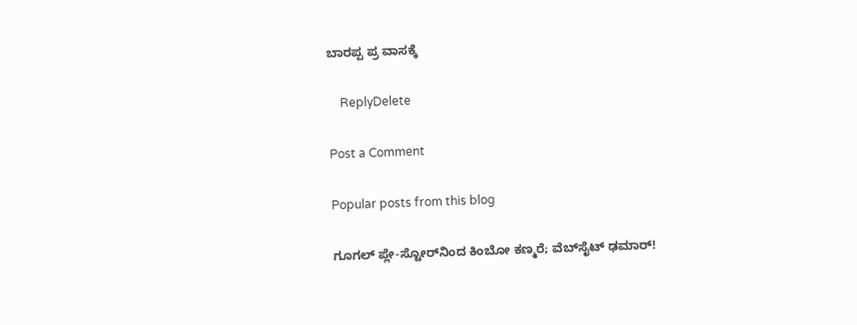ಬಾರಪ್ಪ ಪ್ರ ವಾಸಕ್ಕೆ

    ReplyDelete

Post a Comment

Popular posts from this blog

ಗೂಗಲ್ ಪ್ಲೇ-ಸ್ಟೋರ್‌ನಿಂದ ಕಿಂಬೋ ಕಣ್ಮರೆ; ವೆಬ್‌ಸೈಟ್ ಢಮಾರ್!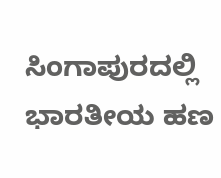ಸಿಂಗಾಪುರದಲ್ಲಿ ಭಾರತೀಯ ಹಣ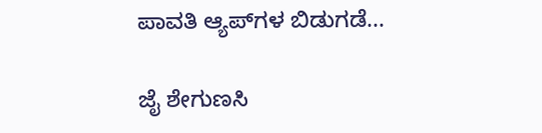ಪಾವತಿ ಆ್ಯಪ್‌ಗಳ ಬಿಡುಗಡೆ...

ಜೈ ಶೇಗುಣಸಿ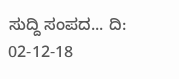ಸುದ್ದಿ ಸಂಪದ... ದಿ: 02-12-18